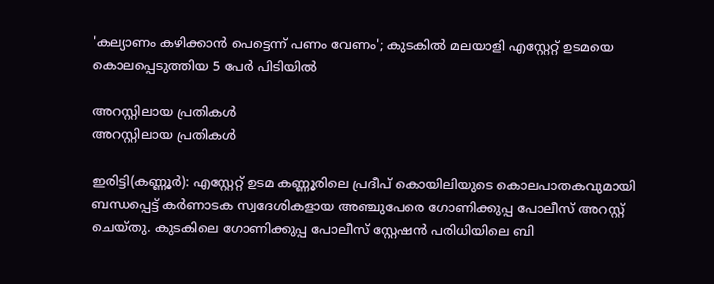'കല്യാണം കഴിക്കാൻ പെട്ടെന്ന് പണം വേണം'; കുടകിൽ മലയാളി എസ്റ്റേറ്റ് ഉടമയെ കൊലപ്പെടുത്തിയ 5 പേർ പിടിയിൽ

അറസ്റ്റിലായ പ്രതികൾ
അറസ്റ്റിലായ പ്രതികൾ

ഇരിട്ടി(കണ്ണൂര്‍): എസ്റ്റേറ്റ് ഉടമ കണ്ണൂരിലെ പ്രദീപ് കൊയിലിയുടെ കൊലപാതകവുമായി ബന്ധപ്പെട്ട് കര്‍ണാടക സ്വദേശികളായ അഞ്ചുപേരെ ഗോണിക്കുപ്പ പോലീസ് അറസ്റ്റ് ചെയ്തു. കുടകിലെ ഗോണിക്കുപ്പ പോലീസ് സ്റ്റേഷന്‍ പരിധിയിലെ ബി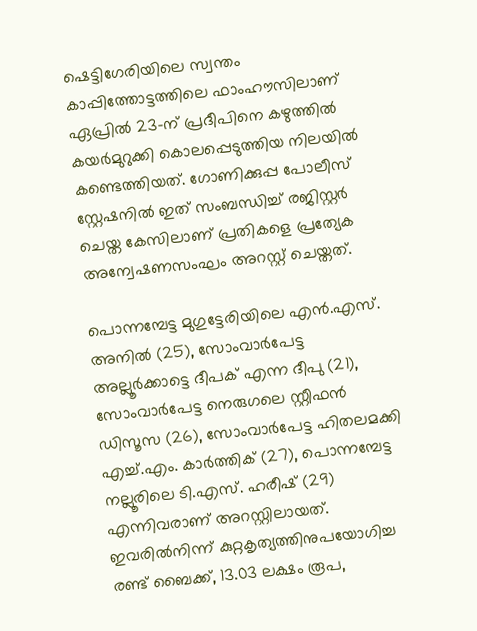ഷെട്ടിഗേരിയിലെ സ്വന്തം കാപ്പിത്തോട്ടത്തിലെ ഫാംഹൗസിലാണ് ഏപ്രില്‍ 23-ന് പ്രദീപിനെ കഴുത്തില്‍ കയര്‍മുറുക്കി കൊലപ്പെടുത്തിയ നിലയില്‍ കണ്ടെത്തിയത്. ഗോണിക്കുപ്പ പോലീസ് സ്റ്റേഷനില്‍ ഇത് സംബന്ധിച്ച് രജിസ്റ്റര്‍ ചെയ്ത കേസിലാണ് പ്രതികളെ പ്രത്യേക അന്വേഷണസംഘം അറസ്റ്റ് ചെയ്തത്.

പൊന്നമ്പേട്ട മുഗുട്ടേരിയിലെ എന്‍.എസ്. അനില്‍ (25), സോംവാര്‍പേട്ട അല്ലൂര്‍ക്കാട്ടെ ദീപക് എന്ന ദീപു (21), സോംവാര്‍പേട്ട നെരുഗലെ സ്റ്റീഫന്‍ ഡിസൂസ (26), സോംവാര്‍പേട്ട ഹിതലമക്കി എച്ച്.എം. കാര്‍ത്തിക് (27), പൊന്നമ്പേട്ട നല്ലൂരിലെ ടി.എസ്. ഹരീഷ് (29) എന്നിവരാണ് അറസ്റ്റിലായത്. ഇവരില്‍നിന്ന് കുറ്റകൃത്യത്തിനുപയോഗിച്ച രണ്ട് ബൈക്ക്, 13.03 ലക്ഷം രൂപ,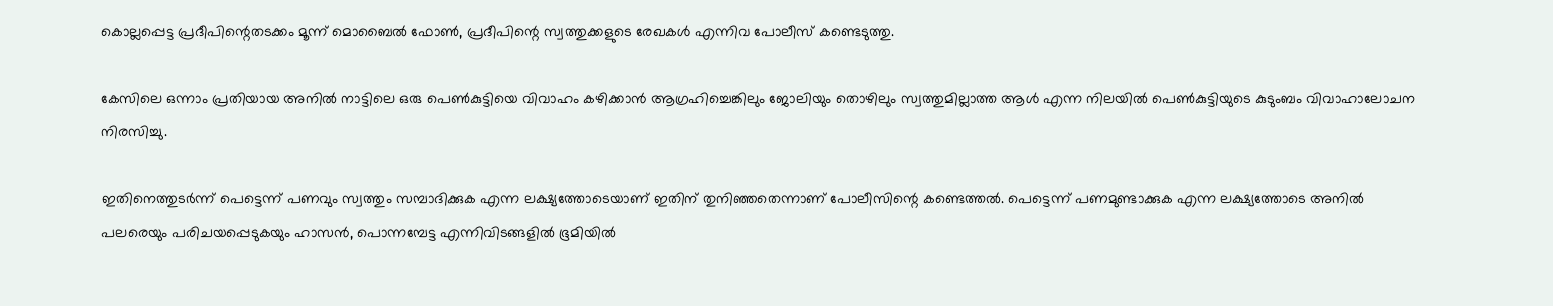കൊല്ലപ്പെട്ട പ്രദീപിന്റെതടക്കം മൂന്ന് മൊബൈല്‍ ഫോണ്‍, പ്രദീപിന്റെ സ്വത്തുക്കളുടെ രേഖകള്‍ എന്നിവ പോലീസ് കണ്ടെടുത്തു.

കേസിലെ ഒന്നാം പ്രതിയായ അനില്‍ നാട്ടിലെ ഒരു പെണ്‍കുട്ടിയെ വിവാഹം കഴിക്കാന്‍ ആഗ്രഹിച്ചെങ്കിലും ജോലിയും തൊഴിലും സ്വത്തുമില്ലാത്ത ആള്‍ എന്ന നിലയില്‍ പെണ്‍കുട്ടിയുടെ കുടുംബം വിവാഹാലോചന നിരസിച്ചു.

ഇതിനെത്തുടര്‍ന്ന് പെട്ടെന്ന് പണവും സ്വത്തും സമ്പാദിക്കുക എന്ന ലക്ഷ്യത്തോടെയാണ് ഇതിന് തുനിഞ്ഞതെന്നാണ് പോലീസിന്റെ കണ്ടെത്തല്‍. പെട്ടെന്ന് പണമുണ്ടാക്കുക എന്ന ലക്ഷ്യത്തോടെ അനില്‍ പലരെയും പരിചയപ്പെടുകയും ഹാസന്‍, പൊന്നമ്പേട്ട എന്നിവിടങ്ങളില്‍ ഭൂമിയില്‍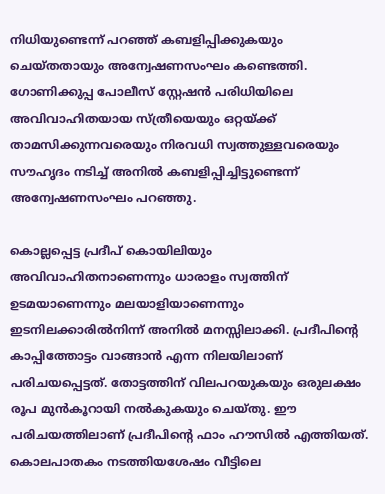നിധിയുണ്ടെന്ന് പറഞ്ഞ് കബളിപ്പിക്കുകയും ചെയ്തതായും അന്വേഷണസംഘം കണ്ടെത്തി. ഗോണിക്കുപ്പ പോലീസ് സ്റ്റേഷന്‍ പരിധിയിലെ അവിവാഹിതയായ സ്ത്രീയെയും ഒറ്റയ്ക്ക് താമസിക്കുന്നവരെയും നിരവധി സ്വത്തുള്ളവരെയും സൗഹൃദം നടിച്ച് അനില്‍ കബളിപ്പിച്ചിട്ടുണ്ടെന്ന് അന്വേഷണസംഘം പറഞ്ഞു.

കൊല്ലപ്പെട്ട പ്രദീപ് കൊയിലിയും അവിവാഹിതനാണെന്നും ധാരാളം സ്വത്തിന് ഉടമയാണെന്നും മലയാളിയാണെന്നും ഇടനിലക്കാരില്‍നിന്ന് അനില്‍ മനസ്സിലാക്കി. പ്രദീപിന്റെ കാപ്പിത്തോട്ടം വാങ്ങാന്‍ എന്ന നിലയിലാണ് പരിചയപ്പെട്ടത്. തോട്ടത്തിന് വിലപറയുകയും ഒരുലക്ഷം രൂപ മുന്‍കൂറായി നല്‍കുകയും ചെയ്തു. ഈ പരിചയത്തിലാണ് പ്രദീപിന്റെ ഫാം ഹൗസില്‍ എത്തിയത്. കൊലപാതകം നടത്തിയശേഷം വീട്ടിലെ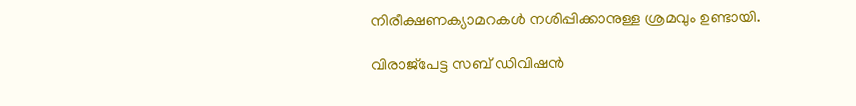നിരീക്ഷണക്യാമറകള്‍ നശിപ്പിക്കാനുള്ള ശ്രമവും ഉണ്ടായി.

വിരാജ്‌പേട്ട സബ് ഡിവിഷന്‍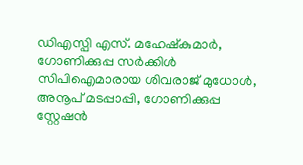ഡിഎസ്പി എസ്. മഹേഷ്‌കുമാര്‍, ഗോണിക്കുപ്പ സര്‍ക്കിള്‍ സിപിഐമാരായ ശിവരാജ് മുധോള്‍, അനൂപ് മടപ്പാപ്പി, ഗോണിക്കുപ്പ സ്റ്റേഷന്‍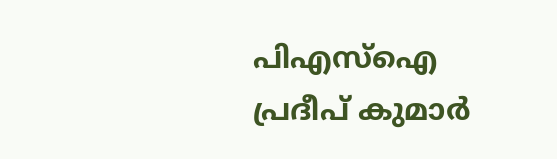പിഎസ്‌ഐ പ്രദീപ് കുമാര്‍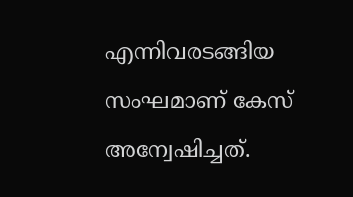എന്നിവരടങ്ങിയ സംഘമാണ് കേസ് അന്വേഷിച്ചത്.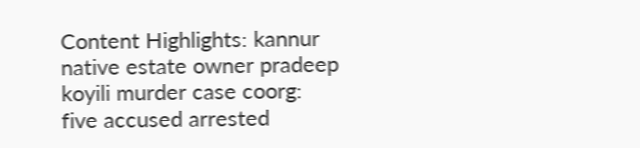Content Highlights: kannur native estate owner pradeep koyili murder case coorg: five accused arrested